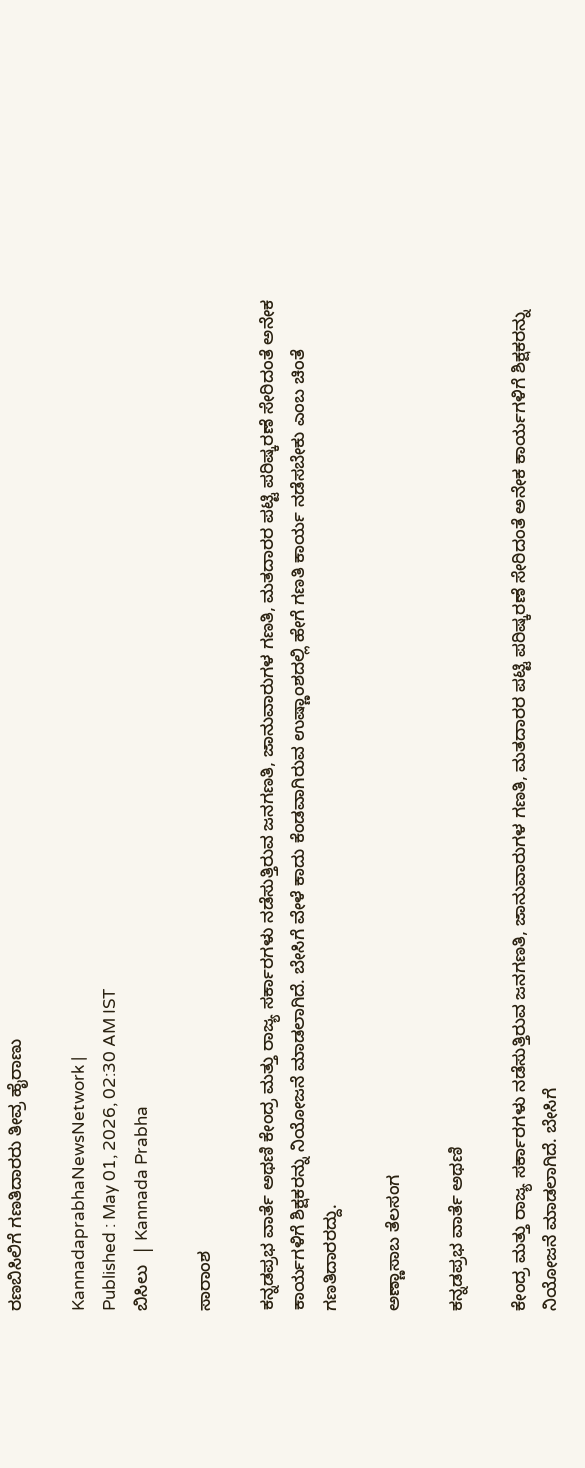ರಣಬಿಸಿಲಿಗೆ ಗಣತಿದಾರರು ತೀವ್ರ ಹೈರಾಣು

KannadaprabhaNewsNetwork |
Published : May 01, 2026, 02:30 AM IST
ಬಿಸಿಲು  | Kannada Prabha

ಸಾರಾಂಶ

ಕನ್ನಡಪ್ರಭ ವಾರ್ತೆ ಅಥಣಿ ಕೇಂದ್ರ ಮತ್ತು ರಾಜ್ಯ ಸರ್ಕಾರಗಳು ನಡೆಸುತ್ತಿರುವ ಜನಗಣತಿ, ಜಾನುವಾರುಗಳ ಗಣತಿ, ಮತದಾರರ ಪಟ್ಟಿ ಪರಿಷ್ಕರಣೆ ಸೇರಿದಂತೆ ಅನೇಕ ಕಾರ್ಯಗಳಿಗೆ ಶಿಕ್ಷಕರನ್ನು ನಿಯೋಜನೆ ಮಾಡಲಾಗಿದೆ. ಬೇಸಿಗೆ ವೇಳೆ ಕಾದು ಕೆಂಡವಾಗಿರುವ ಉಷ್ಣಾಂಶದಲ್ಲಿ ಹೇಗೆ ಗಣತಿ ಕಾರ್ಯ ನಡೆಸಬೇಕು ಎಂಬ ಚಿಂತೆ ಗಣತಿದಾರರದ್ದು.

ಅಣ್ಣಾಸಾಬ ತೆಲಸಂಗ

ಕನ್ನಡಪ್ರಭ ವಾರ್ತೆ ಅಥಣಿ

ಕೇಂದ್ರ ಮತ್ತು ರಾಜ್ಯ ಸರ್ಕಾರಗಳು ನಡೆಸುತ್ತಿರುವ ಜನಗಣತಿ, ಜಾನುವಾರುಗಳ ಗಣತಿ, ಮತದಾರರ ಪಟ್ಟಿ ಪರಿಷ್ಕರಣೆ ಸೇರಿದಂತೆ ಅನೇಕ ಕಾರ್ಯಗಳಿಗೆ ಶಿಕ್ಷಕರನ್ನು ನಿಯೋಜನೆ ಮಾಡಲಾಗಿದೆ. ಬೇಸಿಗೆ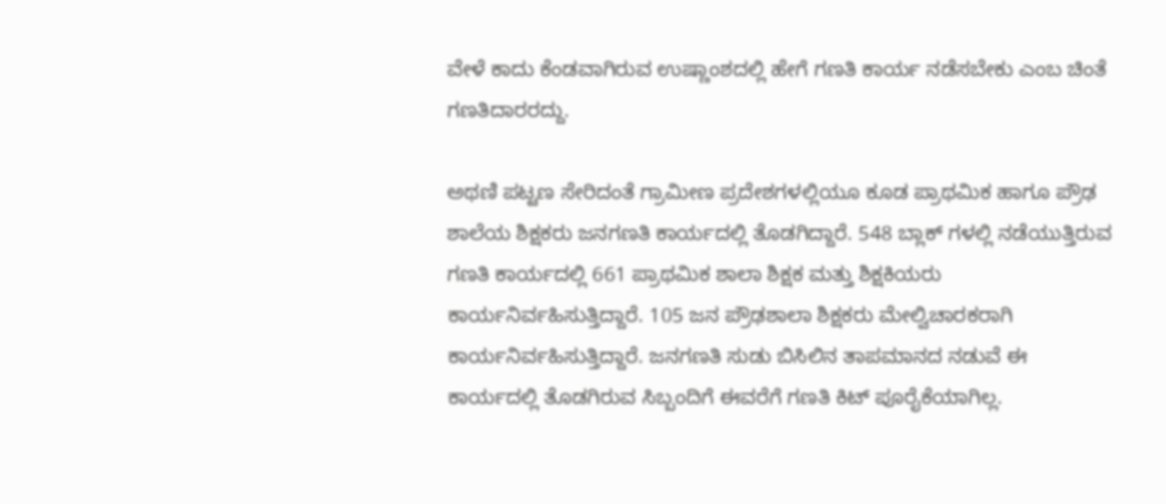ವೇಳೆ ಕಾದು ಕೆಂಡವಾಗಿರುವ ಉಷ್ಣಾಂಶದಲ್ಲಿ ಹೇಗೆ ಗಣತಿ ಕಾರ್ಯ ನಡೆಸಬೇಕು ಎಂಬ ಚಿಂತೆ ಗಣತಿದಾರರದ್ದು.

ಅಥಣಿ ಪಟ್ಟಣ ಸೇರಿದಂತೆ ಗ್ರಾಮೀಣ ಪ್ರದೇಶಗಳಲ್ಲಿಯೂ ಕೂಡ ಪ್ರಾಥಮಿಕ ಹಾಗೂ ಪ್ರೌಢ ಶಾಲೆಯ ಶಿಕ್ಷಕರು ಜನಗಣತಿ ಕಾರ್ಯದಲ್ಲಿ ತೊಡಗಿದ್ದಾರೆ. 548 ಬ್ಲಾಕ್ ಗಳಲ್ಲಿ ನಡೆಯುತ್ತಿರುವ ಗಣತಿ ಕಾರ್ಯದಲ್ಲಿ 661 ಪ್ರಾಥಮಿಕ ಶಾಲಾ ಶಿಕ್ಷಕ ಮತ್ತು ಶಿಕ್ಷಕಿಯರು ಕಾರ್ಯನಿರ್ವಹಿಸುತ್ತಿದ್ದಾರೆ. 105 ಜನ ಪ್ರೌಢಶಾಲಾ ಶಿಕ್ಷಕರು ಮೇಲ್ವಿಚಾರಕರಾಗಿ ಕಾರ್ಯನಿರ್ವಹಿಸುತ್ತಿದ್ದಾರೆ. ಜನಗಣತಿ ಸುಡು ಬಿಸಿಲಿನ ತಾಪಮಾನದ ನಡುವೆ ಈ ಕಾರ್ಯದಲ್ಲಿ ತೊಡಗಿರುವ ಸಿಬ್ಬಂದಿಗೆ ಈವರೆಗೆ ಗಣತಿ ಕಿಟ್ ಪೂರೈಕೆಯಾಗಿಲ್ಲ.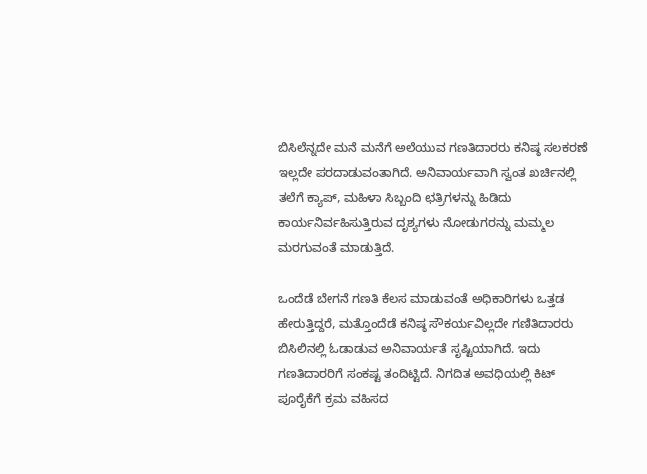ಬಿಸಿಲೆನ್ನದೇ ಮನೆ ಮನೆಗೆ ಅಲೆಯುವ ಗಣತಿದಾರರು ಕನಿಷ್ಠ ಸಲಕರಣೆ ಇಲ್ಲದೇ ಪರದಾಡುವಂತಾಗಿದೆ. ಅನಿವಾರ್ಯವಾಗಿ ಸ್ವಂತ ಖರ್ಚಿನಲ್ಲಿ ತಲೆಗೆ ಕ್ಯಾಪ್, ಮಹಿಳಾ ಸಿಬ್ಬಂದಿ ಛತ್ರಿಗಳನ್ನು ಹಿಡಿದು ಕಾರ್ಯನಿರ್ವಹಿಸುತ್ತಿರುವ ದೃಶ್ಯಗಳು ನೋಡುಗರನ್ನು ಮಮ್ಮಲ ಮರಗುವಂತೆ ಮಾಡುತ್ತಿದೆ.

ಒಂದೆಡೆ ಬೇಗನೆ ಗಣತಿ ಕೆಲಸ ಮಾಡುವಂತೆ ಅಧಿಕಾರಿಗಳು ಒತ್ತಡ ಹೇರುತ್ತಿದ್ದರೆ, ಮತ್ತೊಂದೆಡೆ ಕನಿಷ್ಠ ಸೌಕರ್ಯವಿಲ್ಲದೇ ಗಣಿತಿದಾರರು ಬಿಸಿಲಿನಲ್ಲಿ ಓಡಾಡುವ ಅನಿವಾರ್ಯತೆ ಸೃಷ್ಟಿಯಾಗಿದೆ. ಇದು ಗಣತಿದಾರರಿಗೆ ಸಂಕಷ್ಟ ತಂದಿಟ್ಟಿದೆ. ನಿಗದಿತ ಅವಧಿಯಲ್ಲಿ ಕಿಟ್ ಪೂರೈಕೆಗೆ ಕ್ರಮ ವಹಿಸದ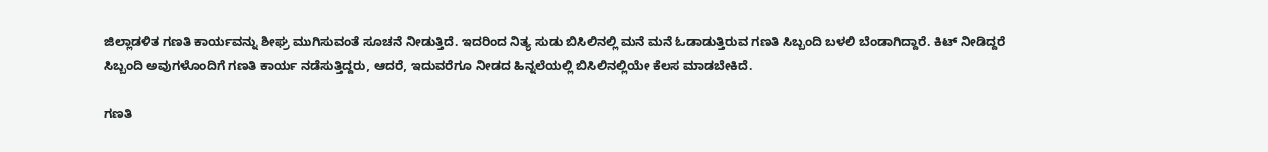ಜಿಲ್ಲಾಡಳಿತ ಗಣತಿ ಕಾರ್ಯವನ್ನು ಶೀಘ್ರ ಮುಗಿಸುವಂತೆ ಸೂಚನೆ ನೀಡುತ್ತಿದೆ. ಇದರಿಂದ ನಿತ್ಯ ಸುಡು ಬಿಸಿಲಿನಲ್ಲಿ ಮನೆ ಮನೆ ಓಡಾಡುತ್ತಿರುವ ಗಣತಿ ಸಿಬ್ಬಂದಿ ಬಳಲಿ ಬೆಂಡಾಗಿದ್ದಾರೆ. ಕಿಟ್‌ ನೀಡಿದ್ದರೆ ಸಿಬ್ಬಂದಿ ಅವುಗಳೊಂದಿಗೆ ಗಣತಿ ಕಾರ್ಯ ನಡೆಸುತ್ತಿದ್ದರು, ಆದರೆ, ಇದುವರೆಗೂ ನೀಡದ ಹಿನ್ನಲೆಯಲ್ಲಿ ಬಿಸಿಲಿನಲ್ಲಿಯೇ ಕೆಲಸ ಮಾಡಬೇಕಿದೆ.

ಗಣತಿ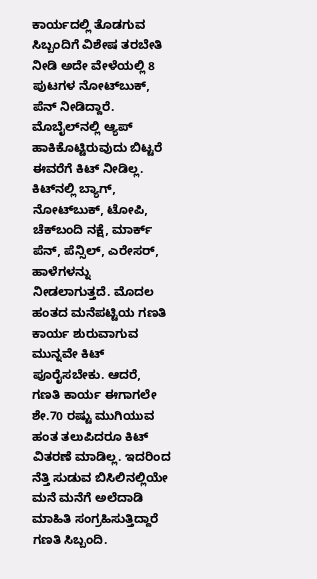ಕಾರ್ಯದಲ್ಲಿ ತೊಡಗುವ ಸಿಬ್ಬಂದಿಗೆ ವಿಶೇಷ ತರಬೇತಿ ನೀಡಿ ಅದೇ ವೇಳೆಯಲ್ಲಿ 8 ಪುಟಗಳ ನೋಟ್‌ಬುಕ್, ಪೆನ್ ನೀಡಿದ್ದಾರೆ. ಮೊಬೈಲ್‌ನಲ್ಲಿ ಆ್ಯಪ್ ಹಾಕಿಕೊಟ್ಟಿರುವುದು ಬಿಟ್ಟರೆ ಈವರೆಗೆ ಕಿಟ್ ನೀಡಿಲ್ಲ. ಕಿಟ್‌ನಲ್ಲಿ ಬ್ಯಾಗ್, ನೋಟ್‌ಬುಕ್, ಟೋಪಿ, ಚೆಕ್‌ಬಂದಿ ನಕ್ಷೆ, ಮಾರ್ಕ್‌ ಪೆನ್‌, ಪೆನ್ಸಿಲ್, ಎರೇಸರ್, ಹಾಳೆಗಳನ್ನು ನೀಡಲಾಗುತ್ತದೆ. ಮೊದಲ ಹಂತದ ಮನೆಪಟ್ಟಿಯ ಗಣತಿ ಕಾರ್ಯ ಶುರುವಾಗುವ ಮುನ್ನವೇ ಕಿಟ್ ಪೂರೈಸಬೇಕು. ಆದರೆ, ಗಣತಿ ಕಾರ್ಯ ಈಗಾಗಲೇ ಶೇ.70 ರಷ್ಟು ಮುಗಿಯುವ ಹಂತ ತಲುಪಿದರೂ ಕಿಟ್ ವಿತರಣೆ ಮಾಡಿಲ್ಲ. ಇದರಿಂದ ನೆತ್ತಿ ಸುಡುವ ಬಿಸಿಲಿನಲ್ಲಿಯೇ ಮನೆ ಮನೆಗೆ ಅಲೆದಾಡಿ ಮಾಹಿತಿ ಸಂಗ್ರಹಿಸುತ್ತಿದ್ದಾರೆ ಗಣತಿ ಸಿಬ್ಬಂದಿ.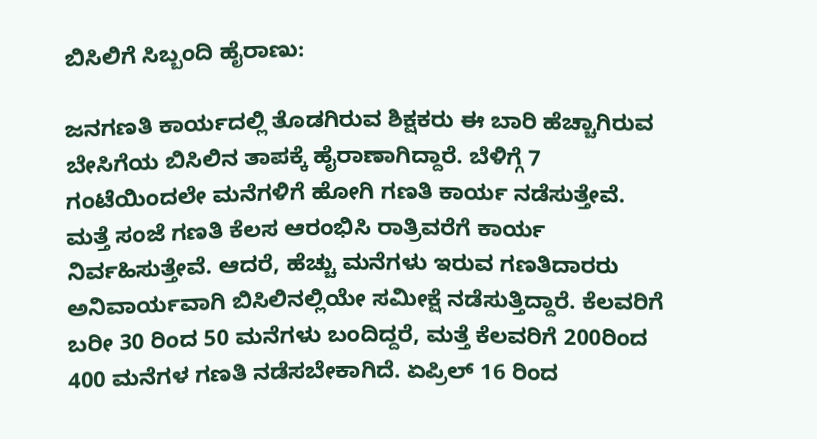ಬಿಸಿಲಿಗೆ ಸಿಬ್ಬಂದಿ ಹೈರಾಣು:

ಜನಗಣತಿ ಕಾರ್ಯದಲ್ಲಿ ತೊಡಗಿರುವ ಶಿಕ್ಷಕರು ಈ ಬಾರಿ ಹೆಚ್ಚಾಗಿರುವ ಬೇಸಿಗೆಯ ಬಿಸಿಲಿನ ತಾಪಕ್ಕೆ ಹೈರಾಣಾಗಿದ್ದಾರೆ. ಬೆಳಿಗ್ಗೆ 7 ಗಂಟೆಯಿಂದಲೇ ಮನೆಗಳಿಗೆ ಹೋಗಿ ಗಣತಿ ಕಾರ್ಯ ನಡೆಸುತ್ತೇವೆ. ಮತ್ತೆ ಸಂಜೆ ಗಣತಿ ಕೆಲಸ ಆರಂಭಿಸಿ ರಾತ್ರಿವರೆಗೆ ಕಾರ್ಯ ನಿರ್ವಹಿಸುತ್ತೇವೆ. ಆದರೆ, ಹೆಚ್ಚು ಮನೆಗಳು ಇರುವ ಗಣತಿದಾರರು ಅನಿವಾರ್ಯವಾಗಿ ಬಿಸಿಲಿನಲ್ಲಿಯೇ ಸಮೀಕ್ಷೆ ನಡೆಸುತ್ತಿದ್ದಾರೆ. ಕೆಲವರಿಗೆ ಬರೀ 30 ರಿಂದ 50 ಮನೆಗಳು ಬಂದಿದ್ದರೆ, ಮತ್ತೆ ಕೆಲವರಿಗೆ 200ರಿಂದ 400 ಮನೆಗಳ ಗಣತಿ ನಡೆಸಬೇಕಾಗಿದೆ. ಏಪ್ರಿಲ್ 16 ರಿಂದ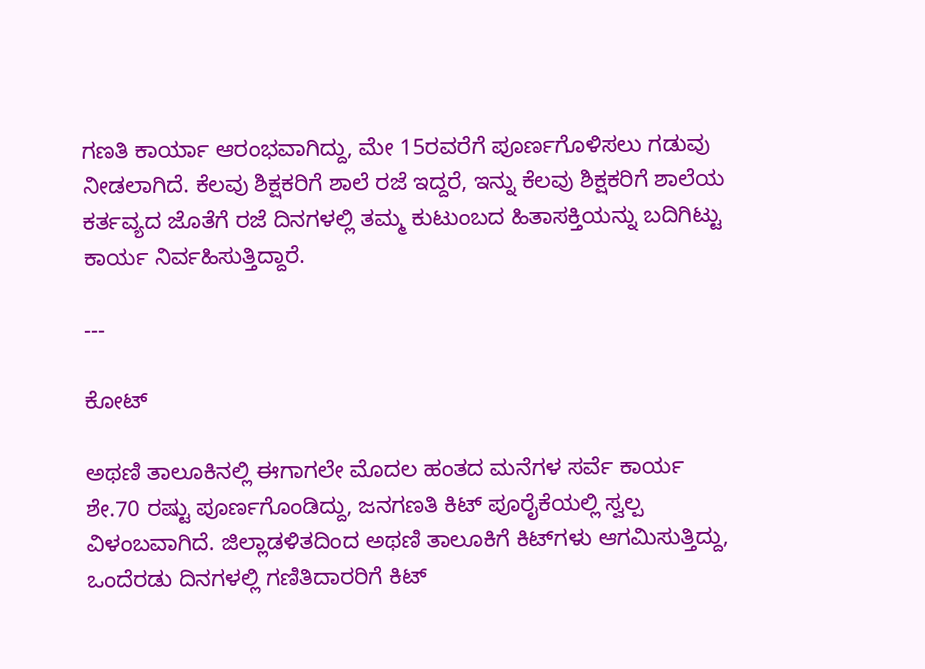ಗಣತಿ ಕಾರ್ಯಾ ಆರಂಭವಾಗಿದ್ದು, ಮೇ 15ರವರೆಗೆ ಪೂರ್ಣಗೊಳಿಸಲು ಗಡುವು ನೀಡಲಾಗಿದೆ. ಕೆಲವು ಶಿಕ್ಷಕರಿಗೆ ಶಾಲೆ ರಜೆ ಇದ್ದರೆ, ಇನ್ನು ಕೆಲವು ಶಿಕ್ಷಕರಿಗೆ ಶಾಲೆಯ ಕರ್ತವ್ಯದ ಜೊತೆಗೆ ರಜೆ ದಿನಗಳಲ್ಲಿ ತಮ್ಮ ಕುಟುಂಬದ ಹಿತಾಸಕ್ತಿಯನ್ನು ಬದಿಗಿಟ್ಟು ಕಾರ್ಯ ನಿರ್ವಹಿಸುತ್ತಿದ್ದಾರೆ.

---

ಕೋಟ್

ಅಥಣಿ ತಾಲೂಕಿನಲ್ಲಿ ಈಗಾಗಲೇ ಮೊದಲ ಹಂತದ ಮನೆಗಳ ಸರ್ವೆ ಕಾರ್ಯ ಶೇ.70 ರಷ್ಟು ಪೂರ್ಣಗೊಂಡಿದ್ದು, ಜನಗಣತಿ ಕಿಟ್ ಪೂರೈಕೆಯಲ್ಲಿ ಸ್ವಲ್ಪ ವಿಳಂಬವಾಗಿದೆ. ಜಿಲ್ಲಾಡಳಿತದಿಂದ ಅಥಣಿ ತಾಲೂಕಿಗೆ ಕಿಟ್‌ಗಳು ಆಗಮಿಸುತ್ತಿದ್ದು, ಒಂದೆರಡು ದಿನಗಳಲ್ಲಿ ಗಣಿತಿದಾರರಿಗೆ ಕಿಟ್‌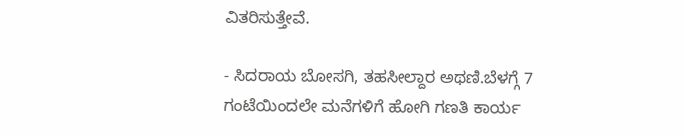ವಿತರಿಸುತ್ತೇವೆ.

- ಸಿದರಾಯ ಬೋಸಗಿ, ತಹಸೀಲ್ದಾರ ಅಥಣಿ.ಬೆಳಗ್ಗೆ 7 ಗಂಟೆಯಿಂದಲೇ ಮನೆಗಳಿಗೆ ಹೋಗಿ ಗಣತಿ ಕಾರ್ಯ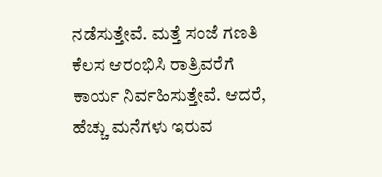ನಡೆಸುತ್ತೇವೆ. ಮತ್ತೆ ಸಂಜೆ ಗಣತಿ ಕೆಲಸ ಆರಂಭಿಸಿ ರಾತ್ರಿವರೆಗೆ ಕಾರ್ಯ ನಿರ್ವಹಿಸುತ್ತೇವೆ. ಆದರೆ, ಹೆಚ್ಚು ಮನೆಗಳು ಇರುವ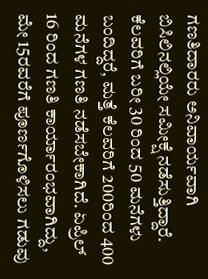ಗಣತಿದಾರರು ಅನಿವಾರ್ಯವಾಗಿ ಬಿಸಿಲಿನಲ್ಲಿಯೇ ಸಮೀಕ್ಷೆ ನಡೆಸುತ್ತಿದ್ದಾರೆ. ಕೆಲವರಿಗೆ ಬರೀ 30 ರಿಂದ 50 ಮನೆಗಳು ಬಂದಿದ್ದರೆ, ಮತ್ತೆ ಕೆಲವರಿಗೆ 200ರಿಂದ 400 ಮನೆಗಳ ಗಣತಿ ನಡೆಸಬೇಕಾಗಿದೆ. ಏಪ್ರಿಲ್ 16 ರಿಂದ ಗಣತಿ ಕಾರ್ಯಾರಂಭವಾಗಿದ್ದು, ಮೇ 15ರವರೆಗೆ ಪೂರ್ಣಗೊಳಿಸಲು ಗಡುವು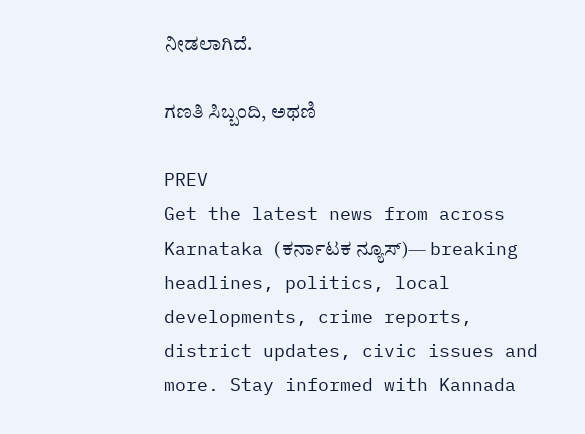ನೀಡಲಾಗಿದೆ.

ಗಣತಿ ಸಿಬ್ಬಂದಿ, ಅಥಣಿ

PREV
Get the latest news from across Karnataka (ಕರ್ನಾಟಕ ನ್ಯೂಸ್)— breaking headlines, politics, local developments, crime reports, district updates, civic issues and more. Stay informed with Kannada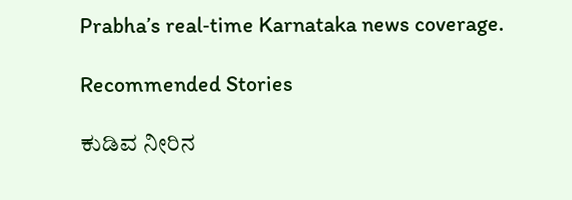Prabha’s real‑time Karnataka news coverage.

Recommended Stories

ಕುಡಿವ ನೀರಿನ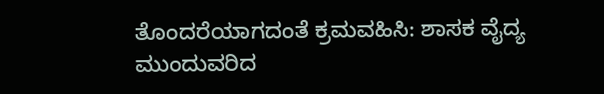ತೊಂದರೆಯಾಗದಂತೆ ಕ್ರಮವಹಿಸಿ: ಶಾಸಕ ವೈದ್ಯ
ಮುಂದುವರಿದ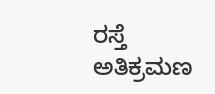ರಸ್ತೆ ಅತಿಕ್ರಮಣ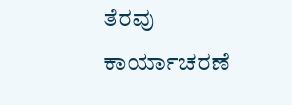ತೆರವು ಕಾರ್ಯಾಚರಣೆ